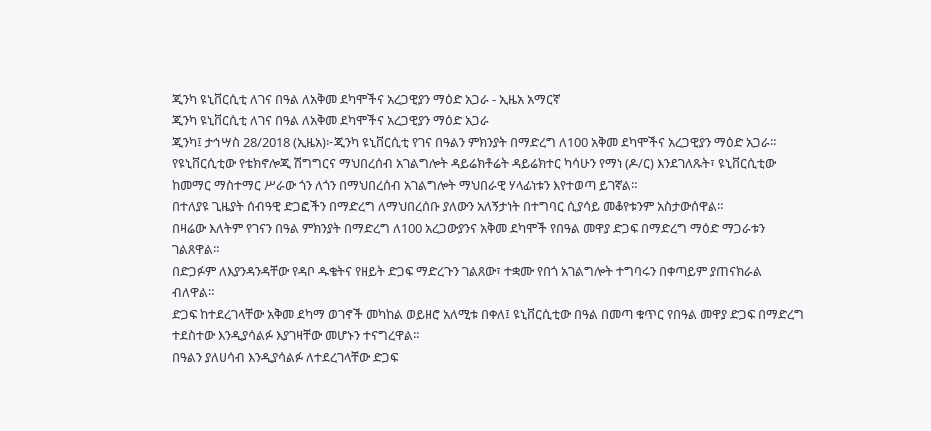ጂንካ ዩኒቨርሲቲ ለገና በዓል ለአቅመ ደካሞችና አረጋዊያን ማዕድ አጋራ - ኢዜአ አማርኛ
ጂንካ ዩኒቨርሲቲ ለገና በዓል ለአቅመ ደካሞችና አረጋዊያን ማዕድ አጋራ
ጂንካ፤ ታኅሣስ 28/2018 (ኢዜአ)፦ጂንካ ዩኒቨርሲቲ የገና በዓልን ምክንያት በማድረግ ለ100 አቅመ ደካሞችና አረጋዊያን ማዕድ አጋራ።
የዩኒቨርሲቲው የቴክኖሎጂ ሽግግርና ማህበረሰብ አገልግሎት ዳይሬክቶሬት ዳይሬክተር ካሳሁን የማነ (ዶ/ር) እንደገለጹት፣ ዩኒቨርሲቲው ከመማር ማስተማር ሥራው ጎን ለጎን በማህበረሰብ አገልግሎት ማህበራዊ ሃላፊነቱን እየተወጣ ይገኛል።
በተለያዩ ጊዜያት ሰብዓዊ ድጋፎችን በማድረግ ለማህበረሰቡ ያለውን አለኝታነት በተግባር ሲያሳይ መቆየቱንም አስታውሰዋል።
በዛሬው እለትም የገናን በዓል ምክንያት በማድረግ ለ100 አረጋውያንና አቅመ ደካሞች የበዓል መዋያ ድጋፍ በማድረግ ማዕድ ማጋራቱን ገልጸዋል።
በድጋፉም ለእያንዳንዳቸው የዳቦ ዱቄትና የዘይት ድጋፍ ማድረጉን ገልጸው፣ ተቋሙ የበጎ አገልግሎት ተግባሩን በቀጣይም ያጠናክራል ብለዋል።
ድጋፍ ከተደረገላቸው አቅመ ደካማ ወገኖች መካከል ወይዘሮ አለሚቱ በቀለ፤ ዩኒቨርሲቲው በዓል በመጣ ቁጥር የበዓል መዋያ ድጋፍ በማድረግ ተደስተው እንዲያሳልፉ እያገዛቸው መሆኑን ተናግረዋል።
በዓልን ያለሀሳብ እንዲያሳልፉ ለተደረገላቸው ድጋፍ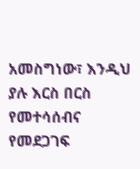አመስግነው፣ እንዲህ ያሉ እርስ በርስ የመተሳሰብና የመደጋገፍ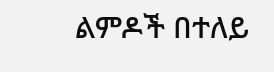ልምዶች በተለይ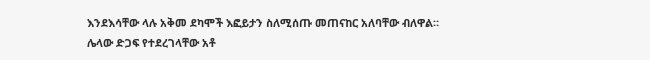እንደእሳቸው ላሉ አቅመ ደካሞች እፎይታን ስለሚሰጡ መጠናከር አለባቸው ብለዋል።
ሌላው ድጋፍ የተደረገላቸው አቶ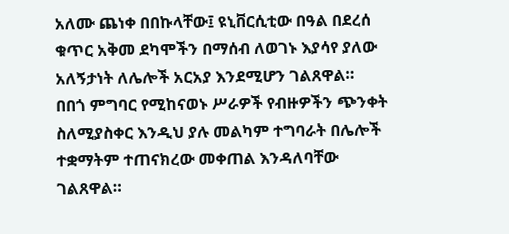አለሙ ጨነቀ በበኩላቸው፤ ዩኒቨርሲቲው በዓል በደረሰ ቁጥር አቅመ ደካሞችን በማሰብ ለወገኑ እያሳየ ያለው አለኝታነት ለሌሎች አርአያ እንደሚሆን ገልጸዋል።
በበጎ ምግባር የሚከናወኑ ሥራዎች የብዙዎችን ጭንቀት ስለሚያስቀር እንዲህ ያሉ መልካም ተግባራት በሌሎች ተቋማትም ተጠናክረው መቀጠል እንዳለባቸው ገልጸዋል።